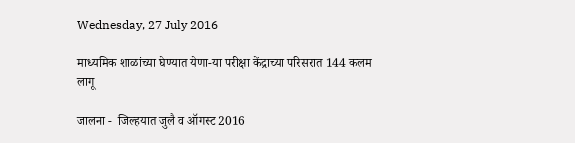Wednesday, 27 July 2016

माध्यमिक शाळांच्या घेण्यात येणा-या परीक्षा केंद्राच्या परिसरात 144 कलम लागू

जालना -  जिल्हयात जुलै व ऑगस्ट 2016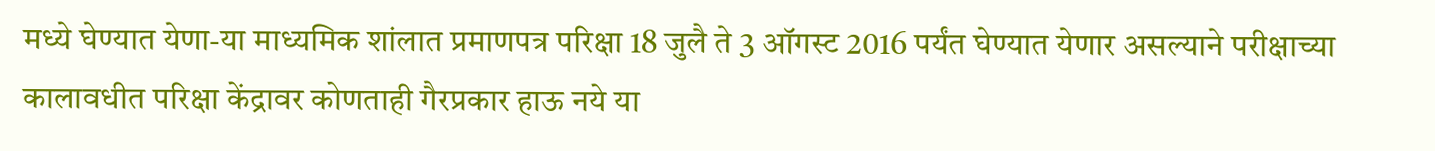मध्ये घेण्यात येणा-या माध्यमिक शांलात प्रमाणपत्र परिक्षा 18 जुलै ते 3 ऑगस्ट 2016 पर्यंत घेण्यात येणार असल्याने परीक्षाच्या कालावधीत परिक्षा केंद्रावर कोणताही गैरप्रकार हाऊ नये या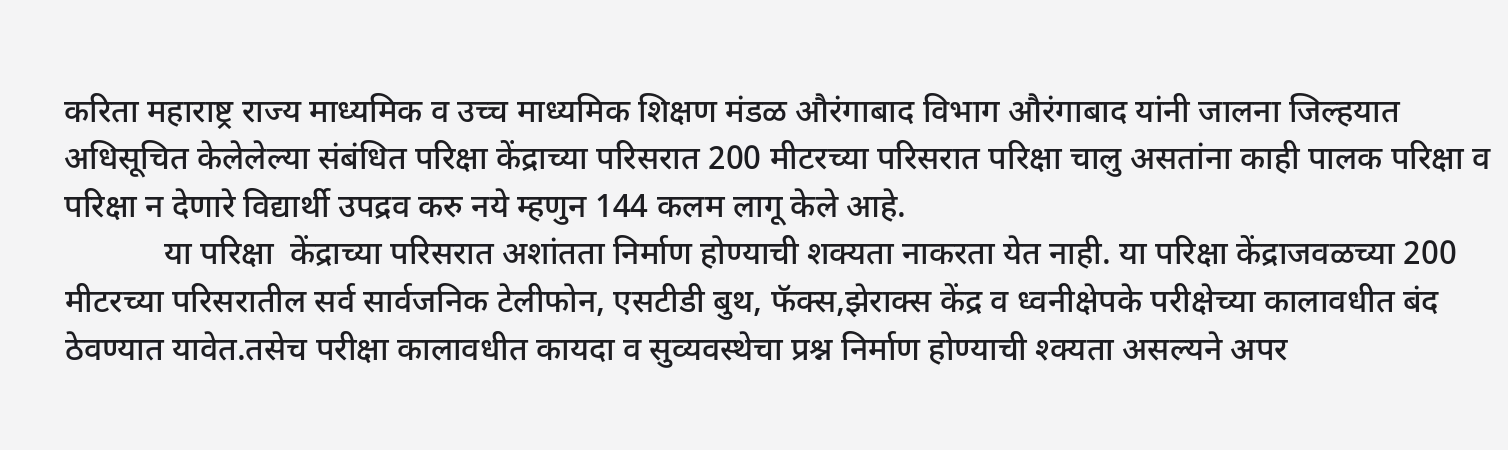करिता महाराष्ट्र राज्य माध्यमिक व उच्च माध्यमिक शिक्षण मंडळ औरंगाबाद विभाग औरंगाबाद यांनी जालना जिल्हयात अधिसूचित केलेलेल्या संबंधित परिक्षा केंद्राच्या परिसरात 200 मीटरच्या परिसरात परिक्षा चालु असतांना काही पालक परिक्षा व परिक्षा न देणारे विद्यार्थी उपद्रव करु नये म्हणुन 144 कलम लागू केले आहे.
            या परिक्षा  केंद्राच्या परिसरात अशांतता निर्माण होण्याची शक्यता नाकरता येत नाही. या परिक्षा केंद्राजवळच्या 200 मीटरच्या परिसरातील सर्व सार्वजनिक टेलीफोन, एसटीडी बुथ, फॅक्स,झेराक्स केंद्र व ध्वनीक्षेपके परीक्षेच्या कालावधीत बंद ठेवण्यात यावेत.तसेच परीक्षा कालावधीत कायदा व सुव्यवस्थेचा प्रश्न निर्माण होण्याची श्क्यता असल्यने अपर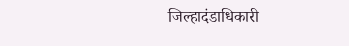जिल्हादंडाधिकारी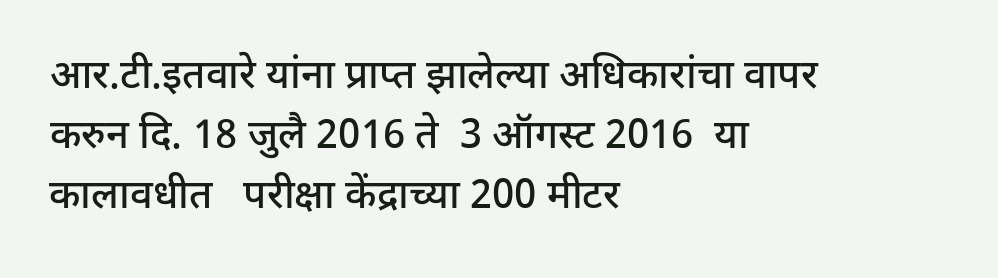आर.टी.इतवारे यांना प्राप्त झालेल्या अधिकारांचा वापर करुन दि. 18 जुलै 2016 ते  3 ऑगस्ट 2016  या कालावधीत   परीक्षा केंद्राच्या 200 मीटर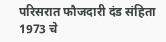परिसरात फौजदारी दंड संहिता 1973 चे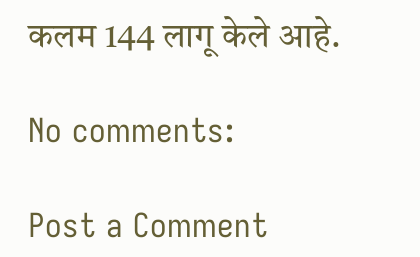कलम 144 लागू केले आहे.

No comments:

Post a Comment